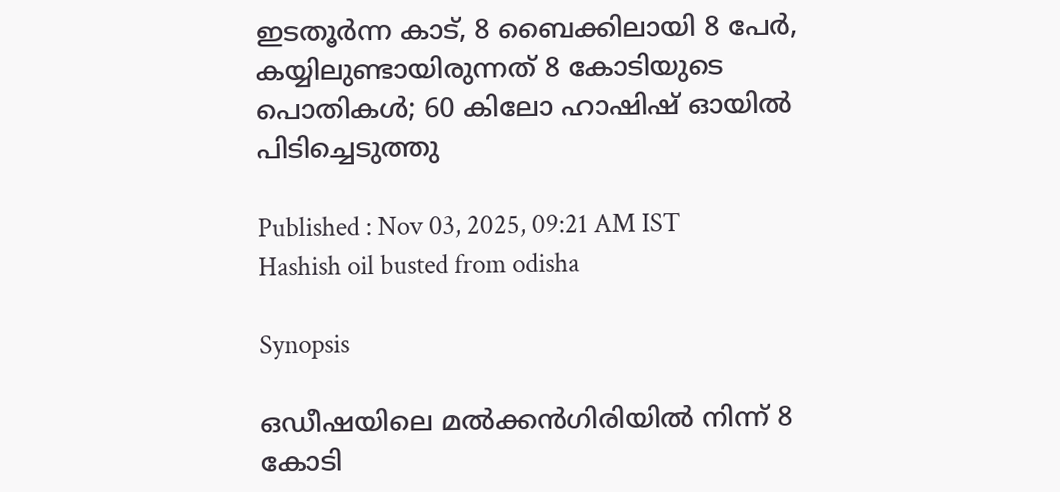ഇടതൂ‌ർന്ന കാട്, 8 ബൈക്കിലായി 8 പേ‌ർ, കയ്യിലുണ്ടായിരുന്നത് 8 കോടിയുടെ പൊതികൾ; 60 കിലോ ഹാഷിഷ് ഓയിൽ പിടിച്ചെടുത്തു

Published : Nov 03, 2025, 09:21 AM IST
Hashish oil busted from odisha

Synopsis

ഒഡീഷയിലെ മല്‍ക്കന്‍ഗിരിയിൽ നിന്ന് 8 കോടി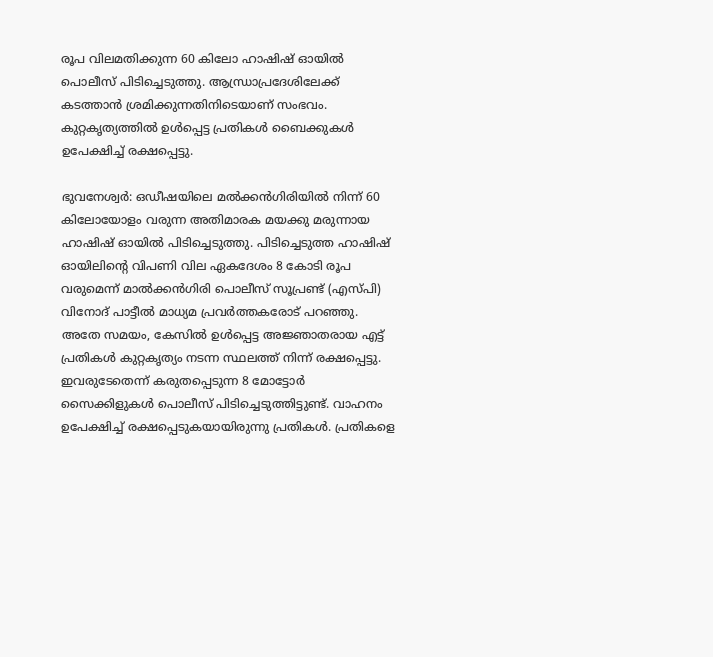രൂപ വിലമതിക്കുന്ന 60 കിലോ ഹാഷിഷ് ഓയില്‍ പൊലീസ് പിടിച്ചെടുത്തു. ആന്ധ്രാപ്രദേശിലേക്ക് കടത്താൻ ശ്രമിക്കുന്നതിനിടെയാണ് സംഭവം. കുറ്റകൃത്യത്തിൽ ഉൾപ്പെട്ട പ്രതികൾ ബൈക്കുകൾ ഉപേക്ഷിച്ച് രക്ഷപ്പെട്ടു.

ഭുവനേശ്വര്‍: ഒഡീഷയിലെ മല്‍ക്കന്‍ഗിരിയിൽ നിന്ന് 60 കിലോയോളം വരുന്ന അതിമാരക മയക്കു മരുന്നായ ഹാഷിഷ് ഓയില്‍ പിടിച്ചെടുത്തു. പിടിച്ചെടുത്ത ഹാഷിഷ് ഓയിലിന്റെ വിപണി വില ഏകദേശം 8 കോടി രൂപ വരുമെന്ന് മാല്‍ക്കന്‍ഗിരി പൊലീസ് സൂപ്രണ്ട് (എസ്പി) വിനോദ് പാട്ടീല്‍ മാധ്യമ പ്രവര്‍ത്തകരോട് പറഞ്ഞു. അതേ സമയം, കേസില്‍ ഉള്‍പ്പെട്ട അജ്ഞാതരായ എട്ട് പ്രതികള്‍ കുറ്റകൃത്യം നടന്ന സ്ഥലത്ത് നിന്ന് രക്ഷപ്പെട്ടു. ഇവരുടേതെന്ന് കരുതപ്പെടുന്ന 8 മോട്ടോര്‍ സൈക്കിളുകള്‍ പൊലീസ് പിടിച്ചെടുത്തിട്ടുണ്ട്. വാഹനം ഉപേക്ഷിച്ച് രക്ഷപ്പെടുകയായിരുന്നു പ്രതികൾ. പ്രതികളെ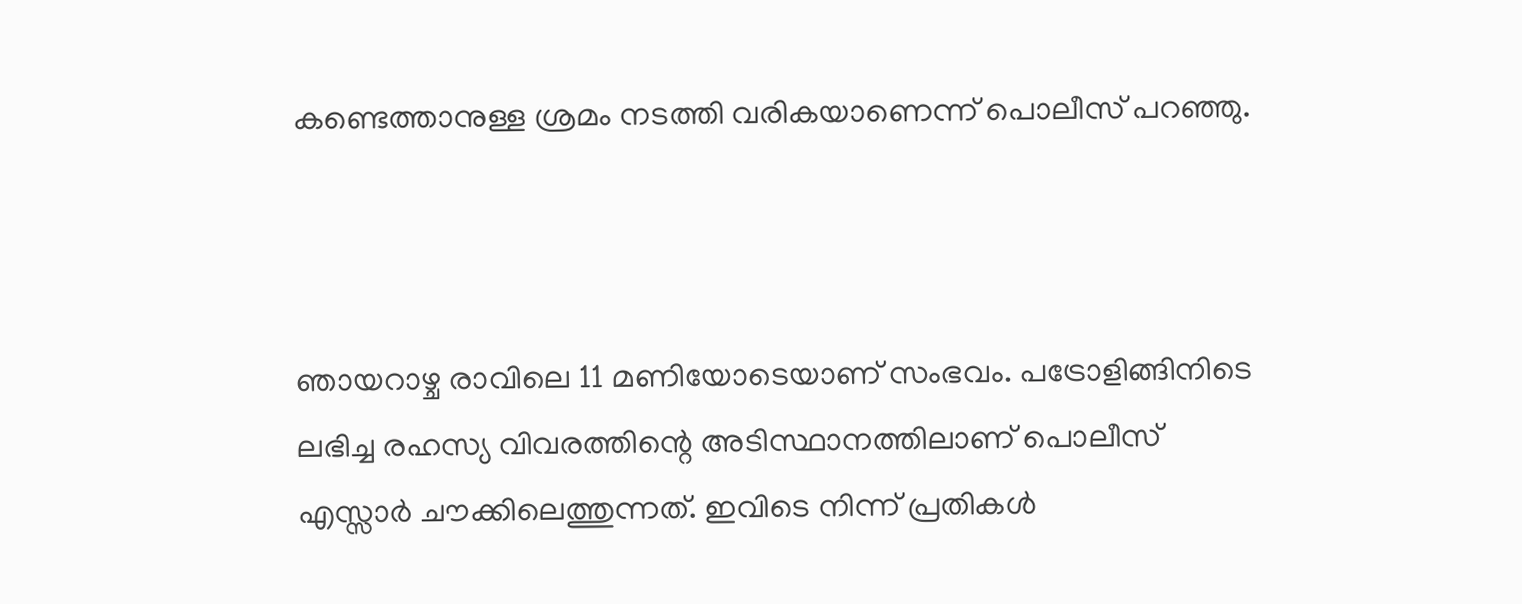കണ്ടെത്താനുള്ള ശ്രമം നടത്തി വരികയാണെന്ന് പൊലീസ് പറഞ്ഞു.



ഞായറാഴ്ച രാവിലെ 11 മണിയോടെയാണ് സംഭവം. പട്രോളിങ്ങിനിടെ ലഭിച്ച രഹസ്യ വിവരത്തിന്റെ അടിസ്ഥാനത്തിലാണ് പൊലീസ് എസ്സാര്‍ ചൗക്കിലെത്തുന്നത്. ഇവിടെ നിന്ന് പ്രതികൾ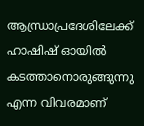ആന്ധ്രാപ്രദേശിലേക്ക് ഹാഷിഷ് ഓയിൽ കടത്താനൊരുങ്ങുന്നു എന്ന വിവരമാണ്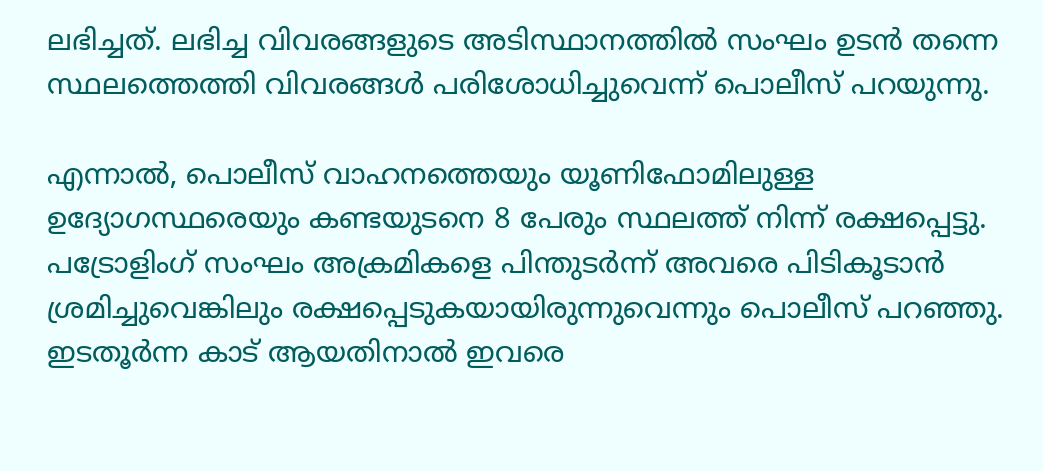ലഭിച്ചത്. ലഭിച്ച വിവരങ്ങളുടെ അടിസ്ഥാനത്തിൽ സംഘം ഉടൻ തന്നെ സ്ഥലത്തെത്തി വിവരങ്ങൾ പരിശോധിച്ചുവെന്ന് പൊലീസ് പറയുന്നു.

എന്നാൽ, പൊലീസ് വാഹനത്തെയും യൂണിഫോമിലുള്ള ഉദ്യോഗസ്ഥരെയും കണ്ടയുടനെ 8 പേരും സ്ഥലത്ത് നിന്ന് രക്ഷപ്പെട്ടു. പട്രോളിംഗ് സംഘം അക്രമികളെ പിന്തുടർന്ന് അവരെ പിടികൂടാൻ ശ്രമിച്ചുവെങ്കിലും രക്ഷപ്പെടുകയായിരുന്നുവെന്നും പൊലീസ് പറഞ്ഞു. ഇടതൂ‌ർന്ന കാട് ആയതിനാൽ ഇവരെ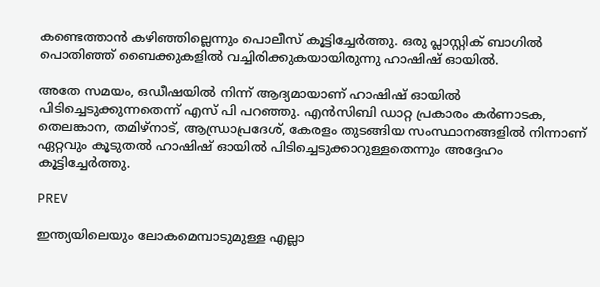കണ്ടെത്താൻ കഴിഞ്ഞില്ലെന്നും പൊലീസ് കൂട്ടിച്ചേ‌ർത്തു. ഒരു പ്ലാസ്റ്റിക് ബാഗിൽ പൊതിഞ്ഞ് ബൈക്കുകളിൽ വച്ചിരിക്കുകയായിരുന്നു ഹാഷിഷ് ഓയിൽ.

അതേ സമയം, ഒഡീഷയിൽ നിന്ന് ആദ്യമായാണ് ഹാഷിഷ് ഓയിൽ പിടിച്ചെടുക്കുന്നതെന്ന് എസ് പി പറഞ്ഞു. എൻസിബി ഡാറ്റ പ്രകാരം കർണാടക, തെലങ്കാന, തമിഴ്നാട്, ആന്ധ്രാപ്രദേശ്, കേരളം തുടങ്ങിയ സംസ്ഥാനങ്ങളിൽ നിന്നാണ് ഏറ്റവും കൂടുതൽ ഹാഷിഷ് ഓയിൽ പിടിച്ചെടുക്കാറുള്ളതെന്നും അദ്ദേഹം കൂട്ടിച്ചേ‌ർത്തു.

PREV

ഇന്ത്യയിലെയും ലോകമെമ്പാടുമുള്ള എല്ലാ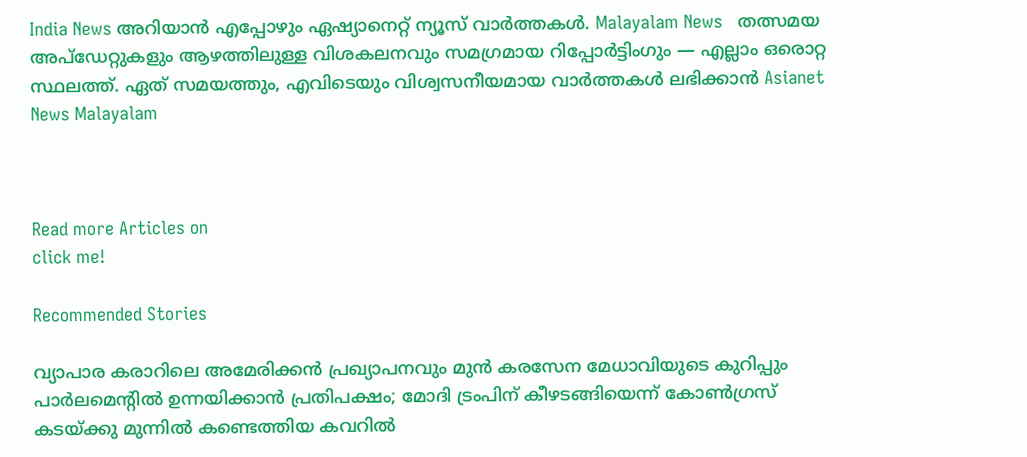India News അറിയാൻ എപ്പോഴും ഏഷ്യാനെറ്റ് ന്യൂസ് വാർത്തകൾ. Malayalam News   തത്സമയ അപ്‌ഡേറ്റുകളും ആഴത്തിലുള്ള വിശകലനവും സമഗ്രമായ റിപ്പോർട്ടിംഗും — എല്ലാം ഒരൊറ്റ സ്ഥലത്ത്. ഏത് സമയത്തും, എവിടെയും വിശ്വസനീയമായ വാർത്തകൾ ലഭിക്കാൻ Asianet News Malayalam



Read more Articles on
click me!

Recommended Stories

വ്യാപാര കരാറിലെ അമേരിക്കൻ പ്രഖ്യാപനവും മുൻ കരസേന മേധാവിയുടെ കുറിപ്പും പാര്‍ലമെന്‍റിൽ ഉന്നയിക്കാൻ പ്രതിപക്ഷം; മോദി ട്രംപിന് കീഴടങ്ങിയെന്ന് കോണ്‍ഗ്രസ്
കടയ്ക്കു മുന്നിൽ കണ്ടെത്തിയ കവറിൽ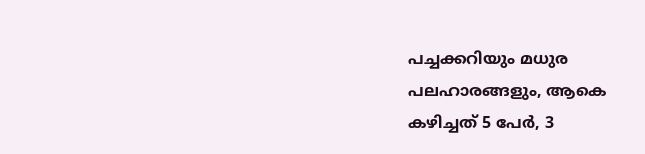പച്ചക്കറിയും മധുര പലഹാരങ്ങളും, ആകെ കഴിച്ചത് 5 പേർ, 3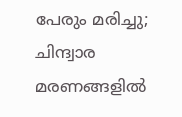പേരും മരിച്ചു; ചിന്ദ്വാര മരണങ്ങളിൽ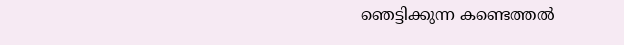ഞെട്ടിക്കുന്ന കണ്ടെത്തൽ